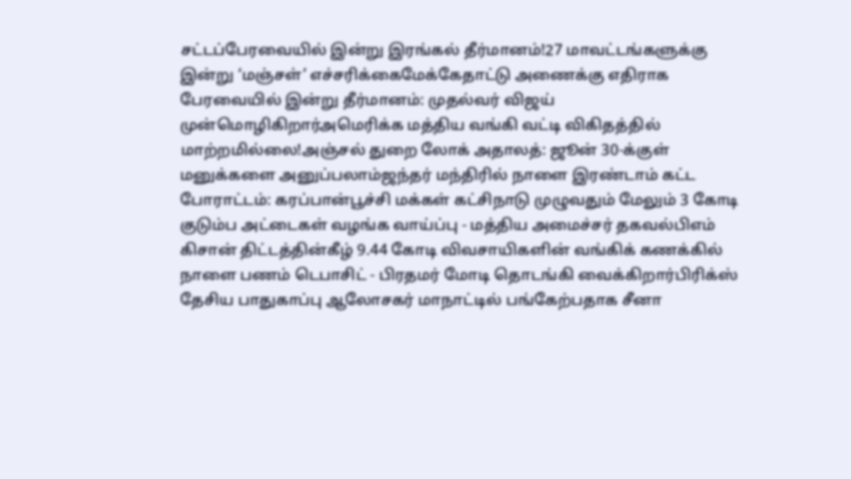சட்டப்பேரவையில் இன்று இரங்கல் தீர்மானம்!27 மாவட்டங்களுக்கு இன்று ‘மஞ்சள்’ எச்சரிக்கைமேக்கேதாட்டு அணைக்கு எதிராக பேரவையில் இன்று தீர்மானம்: முதல்வர் விஜய் முன்மொழிகிறார்அமெரிக்க மத்திய வங்கி வட்டி விகிதத்தில் மாற்றமில்லை!அஞ்சல் துறை லோக் அதாலத்: ஜூன் 30-க்குள் மனுக்களை அனுப்பலாம்ஜந்தர் மந்திரில் நாளை இரண்டாம் கட்ட போராட்டம்: கரப்பான்பூச்சி மக்கள் கட்சிநாடு முழுவதும் மேலும் 3 கோடி குடும்ப அட்டைகள் வழங்க வாய்ப்பு - மத்திய அமைச்சர் தகவல்பிஎம் கிசான் திட்டத்தின்கீழ் 9.44 கோடி விவசாயிகளின் வங்கிக் கணக்கில் நாளை பணம் டெபாசிட் - பிரதமர் மோடி தொடங்கி வைக்கிறார்பிரிக்ஸ் தேசிய பாதுகாப்பு ஆலோசகர் மாநாட்டில் பங்கேற்பதாக சீனா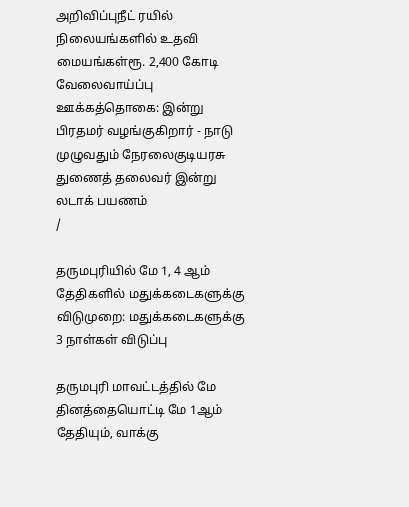அறிவிப்புநீட் ரயில் நிலையங்களில் உதவி மையங்கள்ரூ. 2,400 கோடி வேலைவாய்ப்பு ஊக்கத்தொகை: இன்று பிரதமர் வழங்குகிறார் - நாடு முழுவதும் நேரலைகுடியரசு துணைத் தலைவர் இன்று லடாக் பயணம்
/

தருமபுரியில் மே 1, 4 ஆம் தேதிகளில் மதுக்கடைகளுக்கு விடுமுறை: மதுக்கடைகளுக்கு 3 நாள்கள் விடுப்பு

தருமபுரி மாவட்டத்தில் மே தினத்தையொட்டி மே 1ஆம் தேதியும், வாக்கு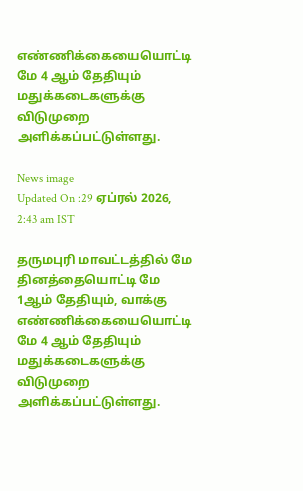எண்ணிக்கையையொட்டி மே 4 ஆம் தேதியும் மதுக்கடைகளுக்கு விடுமுறை அளிக்கப்பட்டுள்ளது.

News image
Updated On :29 ஏப்ரல் 2026, 2:43 am IST

தருமபுரி மாவட்டத்தில் மே தினத்தையொட்டி மே 1ஆம் தேதியும், வாக்கு எண்ணிக்கையையொட்டி மே 4 ஆம் தேதியும் மதுக்கடைகளுக்கு விடுமுறை அளிக்கப்பட்டுள்ளது.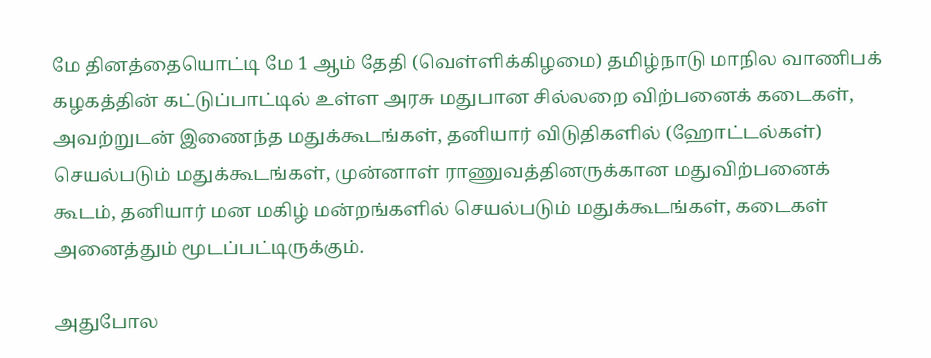மே தினத்தையொட்டி மே 1 ஆம் தேதி (வெள்ளிக்கிழமை) தமிழ்நாடு மாநில வாணிபக் கழகத்தின் கட்டுப்பாட்டில் உள்ள அரசு மதுபான சில்லறை விற்பனைக் கடைகள், அவற்றுடன் இணைந்த மதுக்கூடங்கள், தனியார் விடுதிகளில் (ஹோட்டல்கள்) செயல்படும் மதுக்கூடங்கள், முன்னாள் ராணுவத்தினருக்கான மதுவிற்பனைக் கூடம், தனியார் மன மகிழ் மன்றங்களில் செயல்படும் மதுக்கூடங்கள், கடைகள் அனைத்தும் மூடப்பட்டிருக்கும்.

அதுபோல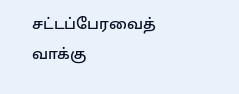சட்டப்பேரவைத் வாக்கு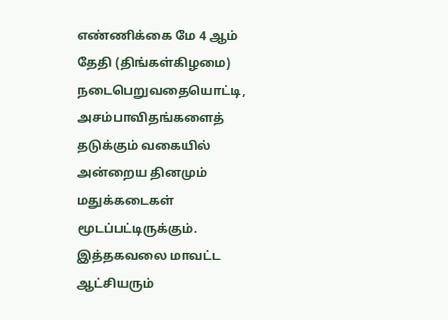எண்ணிக்கை மே 4 ஆம் தேதி (திங்கள்கிழமை) நடைபெறுவதையொட்டி, அசம்பாவிதங்களைத் தடுக்கும் வகையில் அன்றைய தினமும் மதுக்கடைகள் மூடப்பட்டிருக்கும். இத்தகவலை மாவட்ட ஆட்சியரும்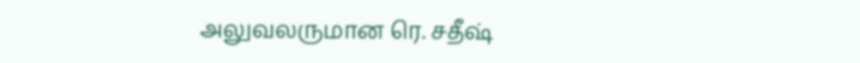அலுவலருமான ரெ. சதீஷ்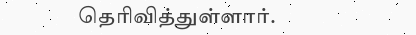தெரிவித்துள்ளார்.